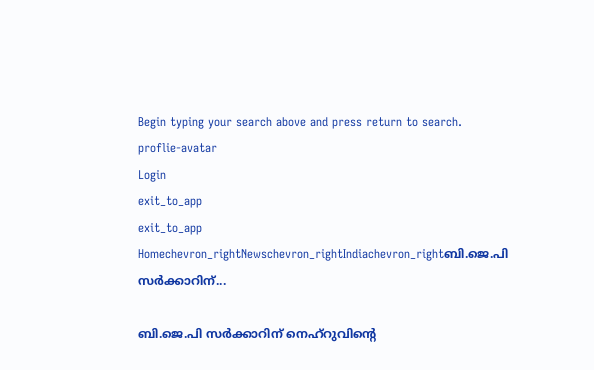Begin typing your search above and press return to search.
proflie-avatar
Login
exit_to_app
exit_to_app
Homechevron_rightNewschevron_rightIndiachevron_rightബി.ജെ.പി സർക്കാറിന്...

ബി.ജെ.പി സർക്കാറിന് നെഹ്റുവിന്‍റെ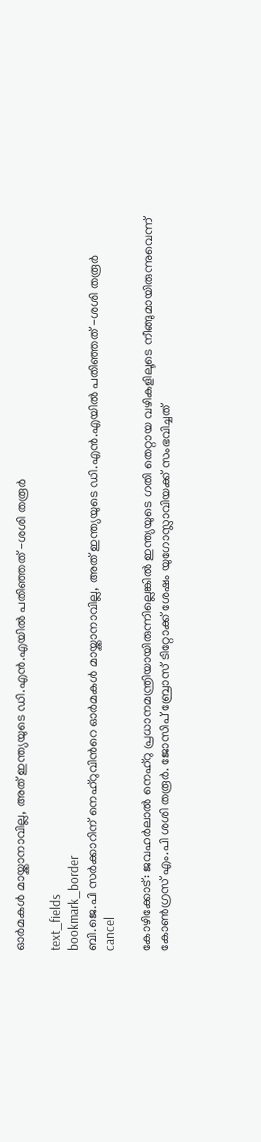ഓർമകൾ മായ്ക്കാനാവില്ല, അത് ഇന്ത്യയുടെ ഡി.എൻ.എയിൽ പതിഞ്ഞത് -ശശി തരൂർ

text_fields
bookmark_border
ബി.ജെ.പി സർക്കാറിന് നെഹ്റുവിന്‍റെ ഓർമകൾ മായ്ക്കാനാവില്ല, അത് ഇന്ത്യയുടെ ഡി.എൻ.എയിൽ പതിഞ്ഞത് -ശശി തരൂർ
cancel

കോഴിക്കോട്: ജവഹർലാൽ നെഹ്റു പ്രധാനമന്ത്രിയായിരുന്നില്ലെങ്കിൽ ഇന്ത്യയുടെ ഗതി തെറ്റായ വഴികളിലൂടെ നീങ്ങുമായിരുന്നുവെന്ന് കോൺഗ്രസ് എം.പി ശശി തരൂർ. ജോസിപ് ബ്രോസ് ടിറ്റോക്ക് ശേഷം യുഗോസ്ലാവിയക്ക് സംഭവിച്ചത്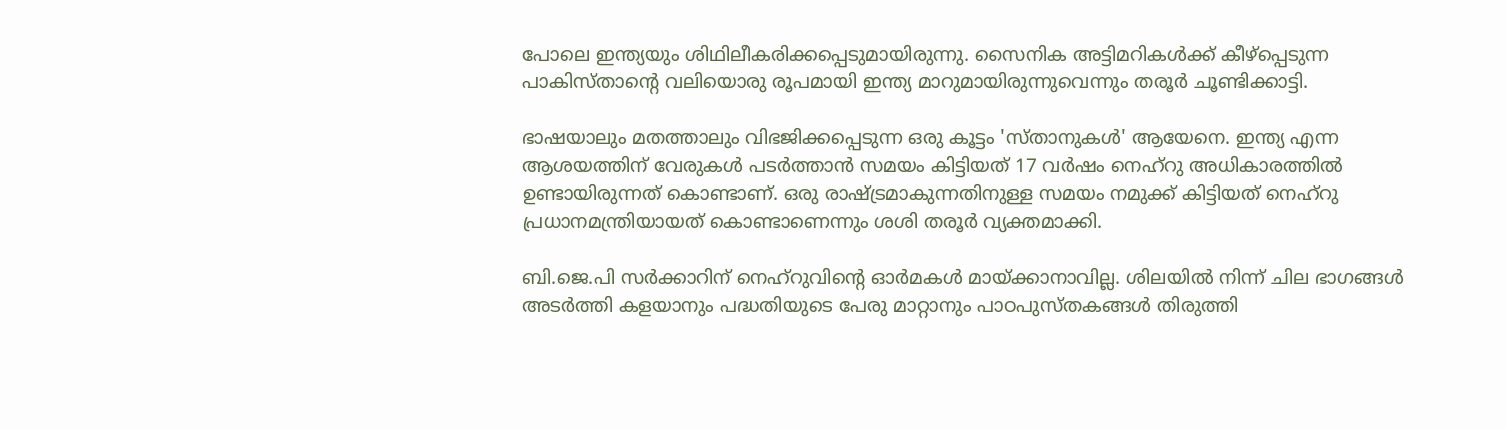പോലെ ഇന്ത്യയും ശിഥിലീകരിക്കപ്പെടുമായിരുന്നു. സൈനിക അട്ടിമറികൾക്ക് കീഴ്പ്പെടുന്ന പാകിസ്താന്‍റെ വലിയൊരു രൂപമായി ഇന്ത്യ മാറുമായിരുന്നുവെന്നും തരൂർ ചൂണ്ടിക്കാട്ടി.

ഭാഷയാലും മതത്താലും വിഭജിക്കപ്പെടുന്ന ഒരു കൂട്ടം 'സ്താനുകൾ' ആയേനെ. ഇന്ത്യ എന്ന ആശയത്തിന് വേരുകൾ പടർത്താൻ സമയം കിട്ടിയത് 17 വർഷം നെഹ്റു അധികാരത്തിൽ ഉണ്ടായിരുന്നത് കൊണ്ടാണ്. ഒരു രാഷ്ട്രമാകുന്നതിനുള്ള സമയം നമുക്ക് കിട്ടിയത് നെഹ്റു പ്രധാനമന്ത്രിയായത് കൊണ്ടാണെന്നും ശശി തരൂർ വ്യക്തമാക്കി.

ബി.ജെ.പി സർക്കാറിന് നെഹ്റുവിന്‍റെ ഓർമകൾ മായ്ക്കാനാവില്ല. ശിലയിൽ നിന്ന് ചില ഭാഗങ്ങൾ അടർത്തി കളയാനും പദ്ധതിയുടെ പേരു മാറ്റാനും പാഠപുസ്തകങ്ങൾ തിരുത്തി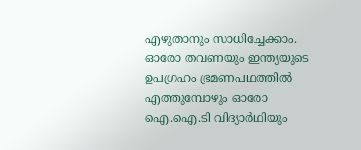എഴുതാനും സാധിച്ചേക്കാം. ഓരോ തവണയും ഇന്ത്യയുടെ ഉപഗ്രഹം ഭ്രമണപഥത്തിൽ എത്തുമ്പോഴും ഓരോ ഐ.ഐ.ടി വിദ്യാർഥിയും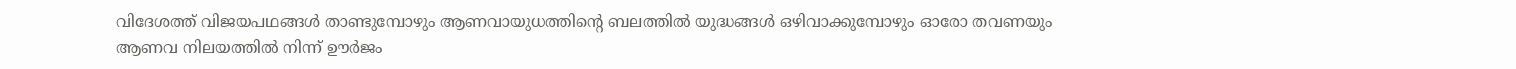വിദേശത്ത് വിജയപഥങ്ങൾ താണ്ടുമ്പോഴും ആണവായുധത്തിന്‍റെ ബലത്തിൽ യുദ്ധങ്ങൾ ഒഴിവാക്കുമ്പോഴും ഓരോ തവണയും ആണവ നിലയത്തിൽ നിന്ന് ഊർജം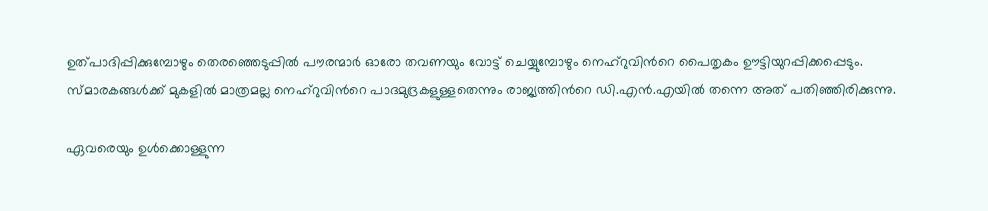ഉത്പാദിപ്പിക്കുമ്പോഴും തെരഞ്ഞെടുപ്പിൽ പൗരന്മാർ ഓരോ തവണയും വോട്ട് ചെയ്യുമ്പോഴും നെഹ്റുവിന്‍റെ പൈതൃകം ഊട്ടിയുറപ്പിക്കപ്പെടും. സ്മാരകങ്ങൾക്ക് മുകളിൽ മാത്രമല്ല നെഹ്റുവിന്‍റെ പാദമുദ്രകളുള്ളതെന്നും രാജ്യത്തിന്‍റെ ഡി.എൻ.എയിൽ തന്നെ അത് പതിഞ്ഞിരിക്കുന്നു.

ഏവരെയും ഉൾക്കൊള്ളുന്ന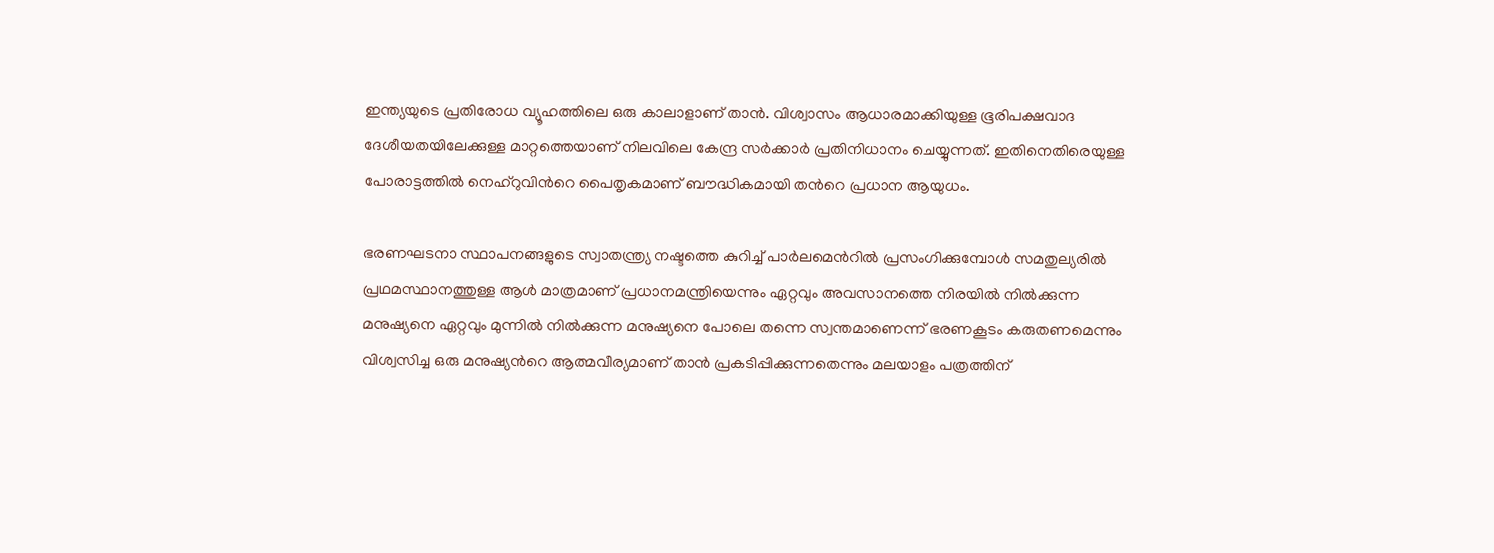ഇന്ത്യയുടെ പ്രതിരോധ വ്യൂഹത്തിലെ ഒരു കാലാളാണ് താൻ. വിശ്വാസം ആധാരമാക്കിയുള്ള ഭൂരിപക്ഷവാദ ദേശീയതയിലേക്കുള്ള മാറ്റത്തെയാണ് നിലവിലെ കേന്ദ്ര സർക്കാർ പ്രതിനിധാനം ചെയ്യുന്നത്. ഇതിനെതിരെയുള്ള പോരാട്ടത്തിൽ നെഹ്റുവിന്‍റെ പൈതൃകമാണ് ബൗദ്ധികമായി തന്‍റെ പ്രധാന ആയുധം.

ഭരണഘടനാ സ്ഥാപനങ്ങളുടെ സ്വാതന്ത്ര്യ നഷ്ടത്തെ കുറിച്ച് പാർലമെന്‍റിൽ പ്രസംഗിക്കുമ്പോൾ സമതുല്യരിൽ പ്രഥമസ്ഥാനത്തുള്ള ആൾ മാത്രമാണ് പ്രധാനമന്ത്രിയെന്നും ഏറ്റവും അവസാനത്തെ നിരയിൽ നിൽക്കുന്ന മനുഷ്യനെ ഏറ്റവും മുന്നിൽ നിൽക്കുന്ന മനുഷ്യനെ പോലെ തന്നെ സ്വന്തമാണെന്ന് ഭരണകൂടം കരുതണമെന്നും വിശ്വസിച്ച ഒരു മനുഷ്യന്‍റെ ആത്മവീര്യമാണ് താൻ പ്രകടിപ്പിക്കുന്നതെന്നും മലയാളം പത്രത്തിന്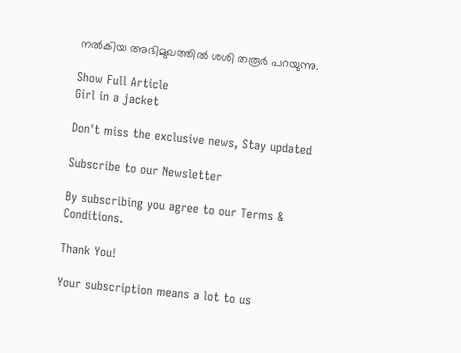നൽകിയ അഭിമുഖത്തിൽ ശശി തരൂർ പറയുന്നു.

Show Full Article
Girl in a jacket

Don't miss the exclusive news, Stay updated

Subscribe to our Newsletter

By subscribing you agree to our Terms & Conditions.

Thank You!

Your subscription means a lot to us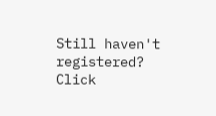Still haven't registered? Click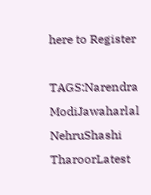here to Register

TAGS:Narendra ModiJawaharlal NehruShashi TharoorLatest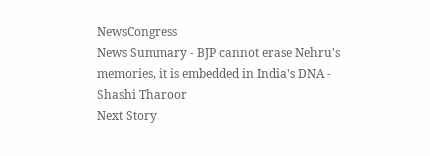NewsCongress
News Summary - BJP cannot erase Nehru's memories, it is embedded in India's DNA - Shashi Tharoor
Next Story